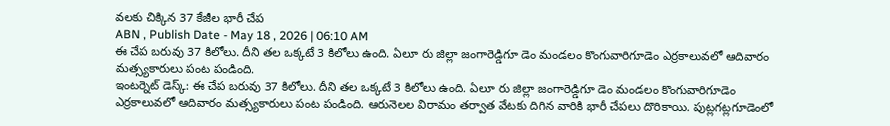వలకు చిక్కిన 37 కేజీల భారీ చేప
ABN , Publish Date - May 18 , 2026 | 06:10 AM
ఈ చేప బరువు 37 కిలోలు. దీని తల ఒక్కటే 3 కిలోలు ఉంది. ఏలూ రు జిల్లా జంగారెడ్డిగూ డెం మండలం కొంగువారిగూడెం ఎర్రకాలువలో ఆదివారం మత్స్యకారులు పంట పండింది.
ఇంటర్నెట్ డెస్క్: ఈ చేప బరువు 37 కిలోలు. దీని తల ఒక్కటే 3 కిలోలు ఉంది. ఏలూ రు జిల్లా జంగారెడ్డిగూ డెం మండలం కొంగువారిగూడెం ఎర్రకాలువలో ఆదివారం మత్స్యకారులు పంట పండింది. ఆరునెలల విరామం తర్వాత వేటకు దిగిన వారికి భారీ చేపలు దొరికాయి. పుట్లగట్లగూడెంలో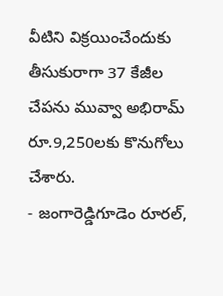వీటిని విక్రయించేందుకు తీసుకురాగా 37 కేజీల చేపను మువ్వా అభిరామ్ రూ.9,250లకు కొనుగోలు చేశారు.
- జంగారెడ్డిగూడెం రూరల్,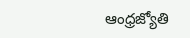ఆంధ్రజ్యోతి